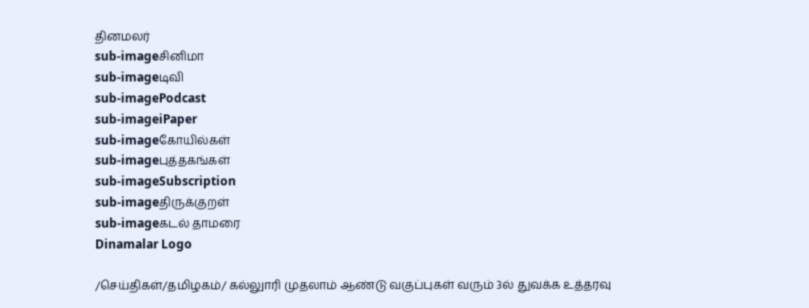தினமலர்
sub-imageசினிமா
sub-imageடிவி
sub-imagePodcast
sub-imageiPaper
sub-imageகோயில்கள்
sub-imageபுத்தகங்கள்
sub-imageSubscription
sub-imageதிருக்குறள்
sub-imageகடல் தாமரை
Dinamalar Logo

/செய்திகள்/தமிழகம்/ கல்லுாரி முதலாம் ஆண்டு வகுப்புகள் வரும் 3ல் துவக்க உத்தரவு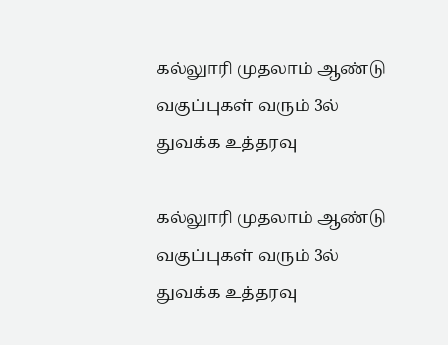கல்லுாரி முதலாம் ஆண்டு வகுப்புகள் வரும் 3ல் துவக்க உத்தரவு

கல்லுாரி முதலாம் ஆண்டு வகுப்புகள் வரும் 3ல் துவக்க உத்தரவு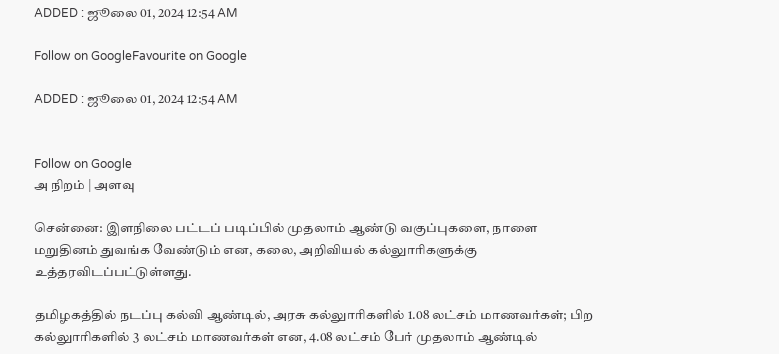ADDED : ஜூலை 01, 2024 12:54 AM

Follow on GoogleFavourite on Google

ADDED : ஜூலை 01, 2024 12:54 AM


Follow on Google
அ நிறம் | அளவு

சென்னை: இளநிலை பட்டப் படிப்பில் முதலாம் ஆண்டு வகுப்புகளை, நாளை மறுதினம் துவங்க வேண்டும் என, கலை, அறிவியல் கல்லுாரிகளுக்கு உத்தரவிடப்பட்டுள்ளது.

தமிழகத்தில் நடப்பு கல்வி ஆண்டில், அரசு கல்லுாரிகளில் 1.08 லட்சம் மாணவர்கள்; பிற கல்லுாரிகளில் 3 லட்சம் மாணவர்கள் என, 4.08 லட்சம் பேர் முதலாம் ஆண்டில்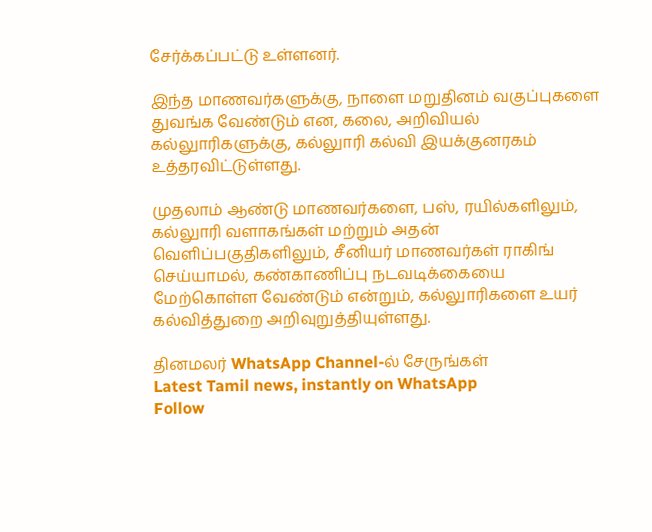சேர்க்கப்பட்டு உள்ளனர்.

இந்த மாணவர்களுக்கு, நாளை மறுதினம் வகுப்புகளை துவங்க வேண்டும் என, கலை, அறிவியல் கல்லுாரிகளுக்கு, கல்லுாரி கல்வி இயக்குனரகம் உத்தரவிட்டுள்ளது.

முதலாம் ஆண்டு மாணவர்களை, பஸ், ரயில்களிலும், கல்லுாரி வளாகங்கள் மற்றும் அதன் வெளிப்பகுதிகளிலும், சீனியர் மாணவர்கள் ராகிங் செய்யாமல், கண்காணிப்பு நடவடிக்கையை மேற்கொள்ள வேண்டும் என்றும், கல்லுாரிகளை உயர் கல்வித்துறை அறிவுறுத்தியுள்ளது.

தினமலர் WhatsApp Channel-ல் சேருங்கள்
Latest Tamil news, instantly on WhatsApp
Follow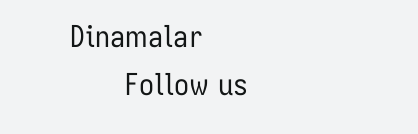Dinamalar
      Follow us